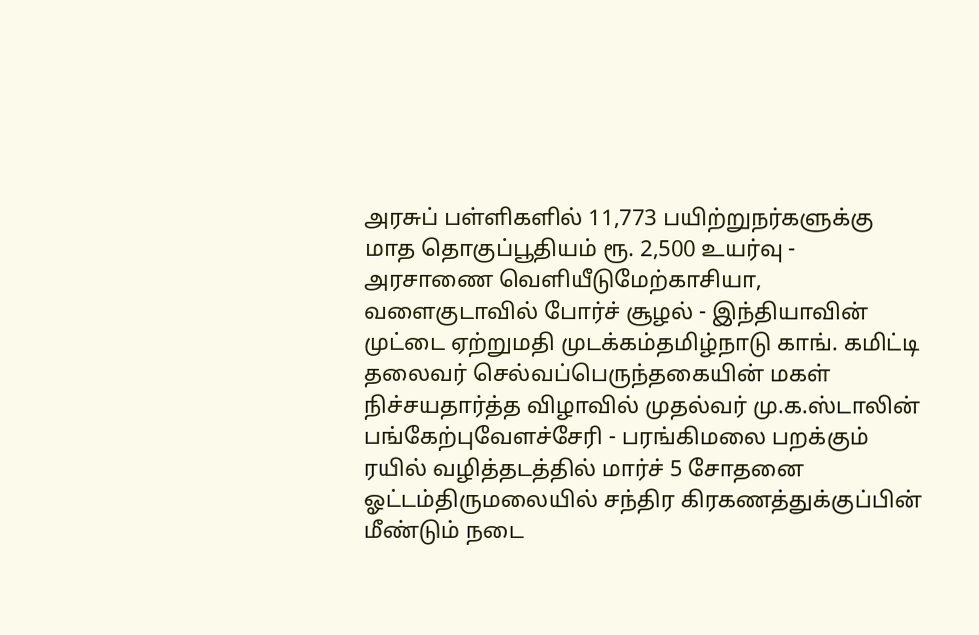அரசுப் பள்ளிகளில் 11,773 பயிற்றுநர்களுக்கு மாத தொகுப்பூதியம் ரூ. 2,500 உயர்வு - அரசாணை வெளியீடுமேற்காசியா, வளைகுடாவில் போர்ச் சூழல் - இந்தியாவின் முட்டை ஏற்றுமதி முடக்கம்தமிழ்நாடு காங். கமிட்டி தலைவர் செல்வப்பெருந்தகையின் மகள் நிச்சயதார்த்த விழாவில் முதல்வர் மு.க.ஸ்டாலின் பங்கேற்புவேளச்சேரி - பரங்கிமலை பறக்கும் ரயில் வழித்தடத்தில் மார்ச் 5 சோதனை ஓட்டம்திருமலையில் சந்திர கிரகணத்துக்குப்பின் மீண்டும் நடை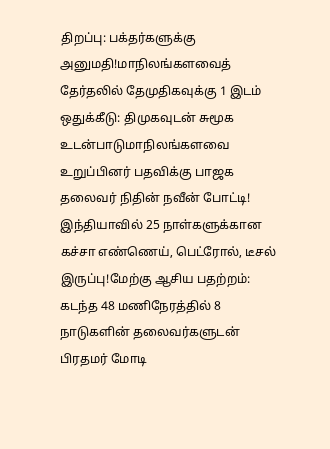திறப்பு: பக்தர்களுக்கு அனுமதி!மாநிலங்களவைத் தேர்தலில் தேமுதிகவுக்கு 1 இடம் ஒதுக்கீடு: திமுகவுடன் சுமூக உடன்பாடுமாநிலங்களவை உறுப்பினர் பதவிக்கு பாஜக தலைவர் நிதின் நவீன் போட்டி! இந்தியாவில் 25 நாள்களுக்கான கச்சா எண்ணெய், பெட்ரோல், டீசல் இருப்பு!மேற்கு ஆசிய பதற்றம்: கடந்த 48 மணிநேரத்தில் 8 நாடுகளின் தலைவர்களுடன் பிரதமர் மோடி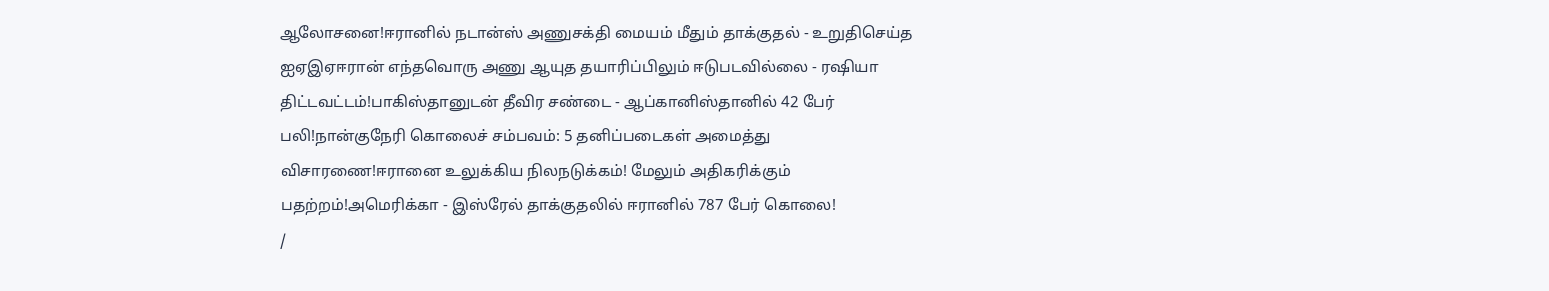ஆலோசனை!ஈரானில் நடான்ஸ் அணுசக்தி மையம் மீதும் தாக்குதல் - உறுதிசெய்த ஐஏஇஏஈரான் எந்தவொரு அணு ஆயுத தயாரிப்பிலும் ஈடுபடவில்லை - ரஷியா திட்டவட்டம்!பாகிஸ்தானுடன் தீவிர சண்டை - ஆப்கானிஸ்தானில் 42 பேர் பலி!நான்குநேரி கொலைச் சம்பவம்: 5 தனிப்படைகள் அமைத்து விசாரணை!ஈரானை உலுக்கிய நிலநடுக்கம்! மேலும் அதிகரிக்கும் பதற்றம்!அமெரிக்கா - இஸ்ரேல் தாக்குதலில் ஈரானில் 787 பேர் கொலை!
/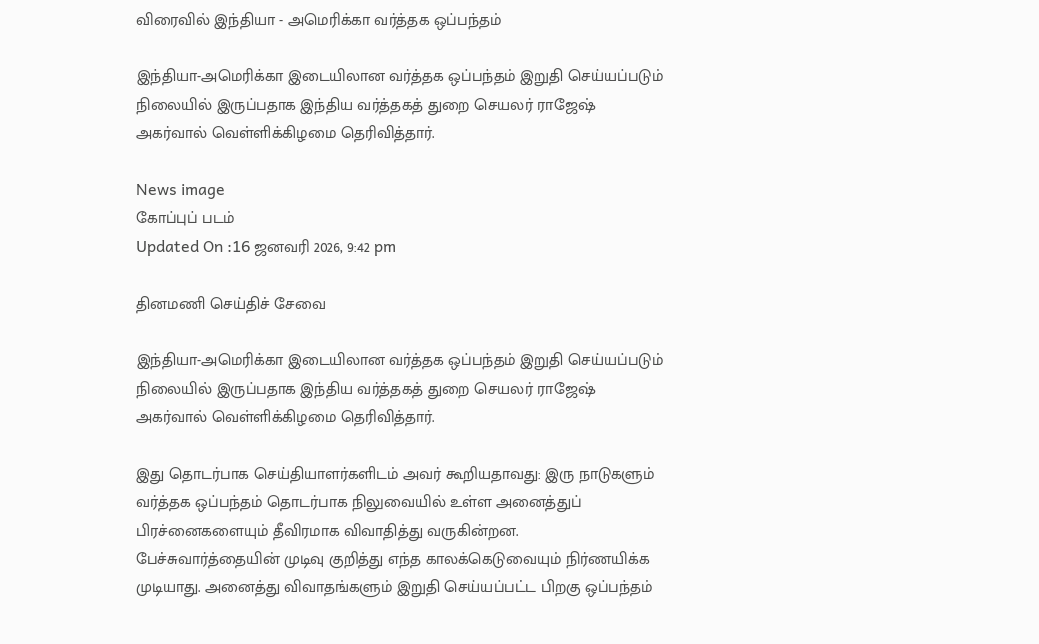விரைவில் இந்தியா - அமெரிக்கா வர்த்தக ஒப்பந்தம்

இந்தியா-அமெரிக்கா இடையிலான வர்த்தக ஒப்பந்தம் இறுதி செய்யப்படும் நிலையில் இருப்பதாக இந்திய வர்த்தகத் துறை செயலர் ராஜேஷ் அகர்வால் வெள்ளிக்கிழமை தெரிவித்தார்.

News image
கோப்புப் படம்
Updated On :16 ஜனவரி 2026, 9:42 pm

தினமணி செய்திச் சேவை

இந்தியா-அமெரிக்கா இடையிலான வர்த்தக ஒப்பந்தம் இறுதி செய்யப்படும் நிலையில் இருப்பதாக இந்திய வர்த்தகத் துறை செயலர் ராஜேஷ் அகர்வால் வெள்ளிக்கிழமை தெரிவித்தார்.

இது தொடர்பாக செய்தியாளர்களிடம் அவர் கூறியதாவது: இரு நாடுகளும் வர்த்தக ஒப்பந்தம் தொடர்பாக நிலுவையில் உள்ள அனைத்துப் பிரச்னைகளையும் தீவிரமாக விவாதித்து வருகின்றன. பேச்சுவார்த்தையின் முடிவு குறித்து எந்த காலக்கெடுவையும் நிர்ணயிக்க முடியாது. அனைத்து விவாதங்களும் இறுதி செய்யப்பட்ட பிறகு ஒப்பந்தம்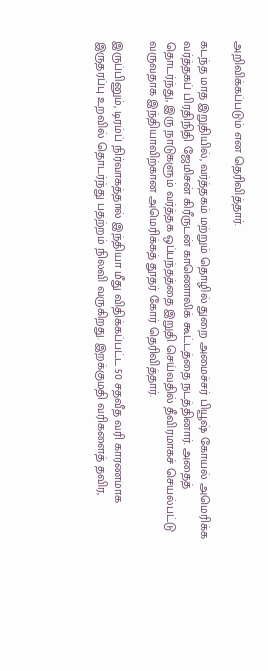அறிவிக்கப்படும் என தெரிவித்தார்.

கடந்த மாத இறுதியில், வர்த்தகம் மற்றும் தொழில் துறை அமைச்சர் பியூஷ் கோயல் அமெரிக்க வர்த்தகப் பிரதிநிதி ஜேமிசன் கிரீருடன் காணொலிக் கூட்டத்தை நடத்தினார். அதைத் தொடர்ந்து, இரு நாடுகளும் வர்த்தக ஒப்பந்தத்தை இறுதி செய்வதில் தீவிரமாகச் செயல்பட்டு வருவதாக இந்தியாவிற்கான அமெரிக்கத் தூதர் கோர் தெரிவித்தார்.

இருப்பினும், டிரம்ப் நிர்வாகத்தால் இந்தியா மீது விதிக்கப்பட்ட 50 சதவீத வரி காரணமாக இருதரப்பு உறவில் தொடர்ந்து பதற்றம் நிலவி வருகிறது. இறக்குமதி வரிகளைத் தவிர,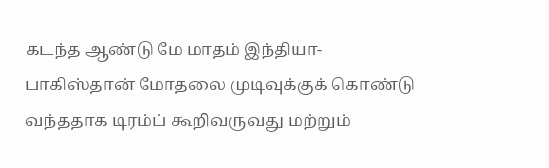கடந்த ஆண்டு மே மாதம் இந்தியா-பாகிஸ்தான் மோதலை முடிவுக்குக் கொண்டு வந்ததாக டிரம்ப் கூறிவருவது மற்றும்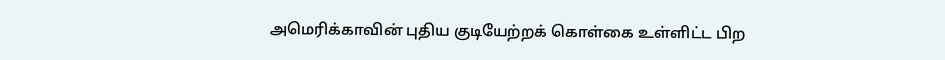அமெரிக்காவின் புதிய குடியேற்றக் கொள்கை உள்ளிட்ட பிற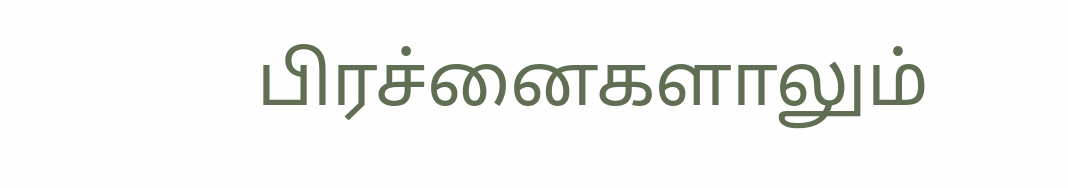பிரச்னைகளாலும்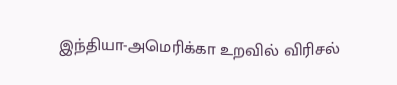இந்தியா-அமெரிக்கா உறவில் விரிசல்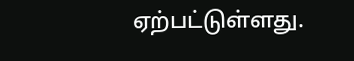ஏற்பட்டுள்ளது.